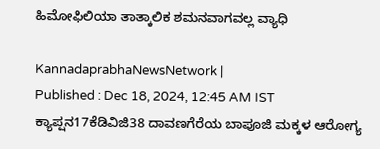ಹಿಮೋಫಿಲಿಯಾ ತಾತ್ಕಾಲಿಕ ಶಮನವಾಗವಲ್ಲ ವ್ಯಾಧಿ

KannadaprabhaNewsNetwork |
Published : Dec 18, 2024, 12:45 AM IST
ಕ್ಯಾಪ್ಷನ17ಕೆಡಿವಿಜಿ38 ದಾವಣಗೆರೆಯ ಬಾಪೂಜಿ ಮಕ್ಕಳ ಆರೋಗ್ಯ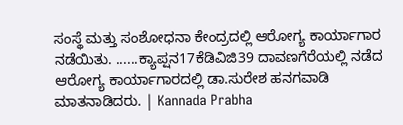ಸಂಸ್ಥೆ ಮತ್ತು ಸಂಶೋಧನಾ ಕೇಂದ್ರದಲ್ಲಿ ಆರೋಗ್ಯ ಕಾರ್ಯಾಗಾರ ನಡೆಯಿತು. ......ಕ್ಯಾಪ್ಷನ17ಕೆಡಿವಿಜಿ39 ದಾವಣಗೆರೆಯಲ್ಲಿ ನಡೆದ ಆರೋಗ್ಯ ಕಾರ್ಯಾಗಾರದಲ್ಲಿ ಡಾ.ಸುರೇಶ ಹನಗವಾಡಿ ಮಾತನಾಡಿದರು. | Kannada Prabha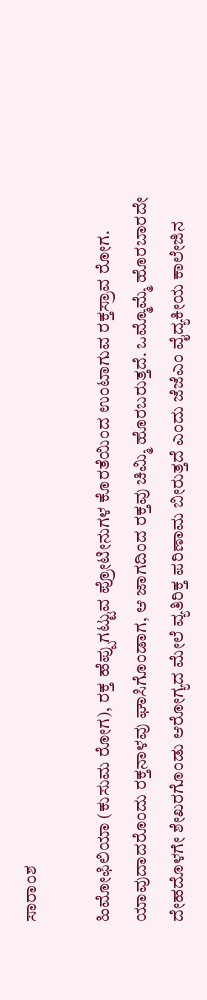ಸಾರಾಂಶ

ಹಿಮೋಫಿಲಿಯಾ (ಕುಸುಮ ರೋಗ), ರಕ್ತ ಹೆಪ್ಪುಗಟ್ಟುವ ಪ್ರೋಟೀನುಗಳ ಕೊರತೆಯಿಂದ ಉಂಟಾಗುವ ರಕ್ತಸ್ರಾವ ರೋಗ. ಯಾವುದಾದರೊಂದು ರಕ್ತನಾಳವು ಘಾಸಿಗೊಂಡಾಗ, ಆ ಜಾಗದಿಂದ ರಕ್ತವು ಚಿಮ್ಮಿ ಹೊರಬರುತ್ತದೆ. ಒಮ್ಮೊಮ್ಮೆ ಹೊರಬಾರದೇ ದೇಹದೊಳಗೇ ಶೇಖರಗೊಂಡು ಆರೋಗ್ಯದ ಮೇಲೆ ವ್ಯತಿರಿಕ್ತ ಪರಿಣಾಮ ಬೀರುತ್ತದೆ ಎಂದು ಜೆಜೆಎಂ ವೈದ್ಯಕೀಯ ಕಾಲೇಜಿನ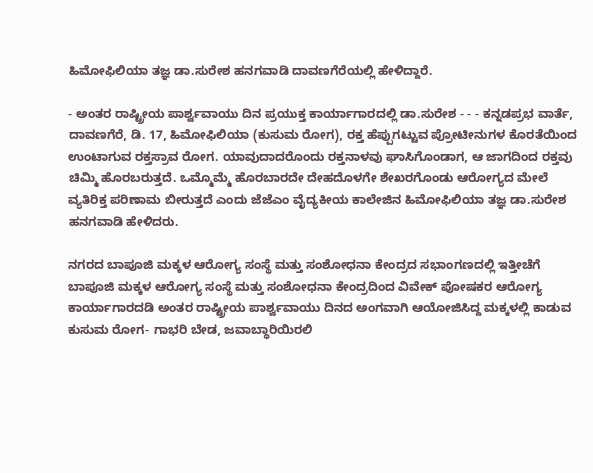ಹಿಮೋಫಿಲಿಯಾ ತಜ್ಞ ಡಾ.ಸುರೇಶ ಹನಗವಾಡಿ ದಾವಣಗೆರೆಯಲ್ಲಿ ಹೇಳಿದ್ದಾರೆ.

- ಅಂತರ ರಾಷ್ಟ್ರೀಯ ಪಾರ್ಶ್ವವಾಯು ದಿನ ಪ್ರಯುಕ್ತ ಕಾರ್ಯಾಗಾರದಲ್ಲಿ ಡಾ.ಸುರೇಶ - - - ಕನ್ನಡಪ್ರಭ ವಾರ್ತೆ, ದಾವಣಗೆರೆ, ಡಿ. 17, ಹಿಮೋಫಿಲಿಯಾ (ಕುಸುಮ ರೋಗ), ರಕ್ತ ಹೆಪ್ಪುಗಟ್ಟುವ ಪ್ರೋಟೀನುಗಳ ಕೊರತೆಯಿಂದ ಉಂಟಾಗುವ ರಕ್ತಸ್ರಾವ ರೋಗ. ಯಾವುದಾದರೊಂದು ರಕ್ತನಾಳವು ಘಾಸಿಗೊಂಡಾಗ, ಆ ಜಾಗದಿಂದ ರಕ್ತವು ಚಿಮ್ಮಿ ಹೊರಬರುತ್ತದೆ. ಒಮ್ಮೊಮ್ಮೆ ಹೊರಬಾರದೇ ದೇಹದೊಳಗೇ ಶೇಖರಗೊಂಡು ಆರೋಗ್ಯದ ಮೇಲೆ ವ್ಯತಿರಿಕ್ತ ಪರಿಣಾಮ ಬೀರುತ್ತದೆ ಎಂದು ಜೆಜೆಎಂ ವೈದ್ಯಕೀಯ ಕಾಲೇಜಿನ ಹಿಮೋಫಿಲಿಯಾ ತಜ್ಞ ಡಾ.ಸುರೇಶ ಹನಗವಾಡಿ ಹೇಳಿದರು.

ನಗರದ ಬಾಪೂಜಿ ಮಕ್ಕಳ ಆರೋಗ್ಯ ಸಂಸ್ಥೆ ಮತ್ತು ಸಂಶೋಧನಾ ಕೇಂದ್ರದ ಸಭಾಂಗಣದಲ್ಲಿ ಇತ್ತೀಚೆಗೆ ಬಾಪೂಜಿ ಮಕ್ಕಳ ಆರೋಗ್ಯ ಸಂಸ್ಥೆ ಮತ್ತು ಸಂಶೋಧನಾ ಕೇಂದ್ರದಿಂದ ವಿವೇಕ್ ಪೋಷಕರ ಆರೋಗ್ಯ ಕಾರ್ಯಾಗಾರದಡಿ ಅಂತರ ರಾಷ್ಟ್ರೀಯ ಪಾರ್ಶ್ವವಾಯು ದಿನದ ಅಂಗವಾಗಿ ಆಯೋಜಿಸಿದ್ದ ಮಕ್ಕಳಲ್ಲಿ ಕಾಡುವ ಕುಸುಮ ರೋಗ- ಗಾಭರಿ ಬೇಡ, ಜವಾಬ್ಧಾರಿಯಿರಲಿ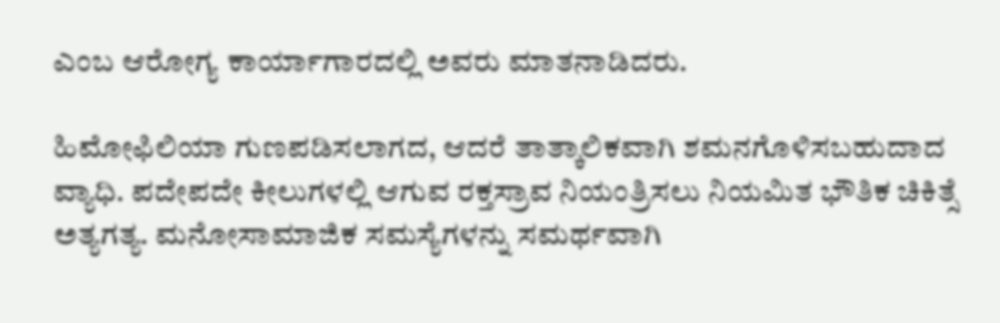ಎಂಬ ಆರೋಗ್ಯ ಕಾರ್ಯಾಗಾರದಲ್ಲಿ ಅವರು ಮಾತನಾಡಿದರು.

ಹಿಮೋಫಿಲಿಯಾ ಗುಣಪಡಿಸಲಾಗದ, ಆದರೆ ತಾತ್ಕಾಲಿಕವಾಗಿ ಶಮನಗೊಳಿಸಬಹುದಾದ ವ್ಯಾಧಿ. ಪದೇಪದೇ ಕೀಲುಗಳಲ್ಲಿ ಆಗುವ ರಕ್ತಸ್ರಾವ ನಿಯಂತ್ರಿಸಲು ನಿಯಮಿತ ಭೌತಿಕ ಚಿಕಿತ್ಸೆ ಅತ್ಯಗತ್ಯ. ಮನೋಸಾಮಾಜಿಕ ಸಮಸ್ಯೆಗಳನ್ನು ಸಮರ್ಥವಾಗಿ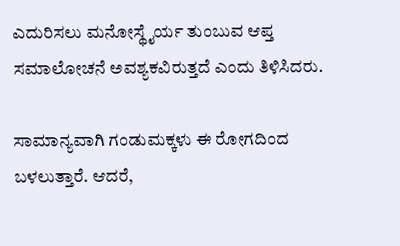ಎದುರಿಸಲು ಮನೋಸ್ಥೈರ್ಯ ತುಂಬುವ ಆಪ್ತ ಸಮಾಲೋಚನೆ ಅವಶ್ಯಕವಿರುತ್ತದೆ ಎಂದು ತಿಳಿಸಿದರು.

ಸಾಮಾನ್ಯವಾಗಿ ಗಂಡುಮಕ್ಕಳು ಈ ರೋಗದಿಂದ ಬಳಲುತ್ತಾರೆ. ಆದರೆ,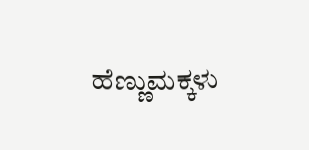ಹೆಣ್ಣುಮಕ್ಕಳು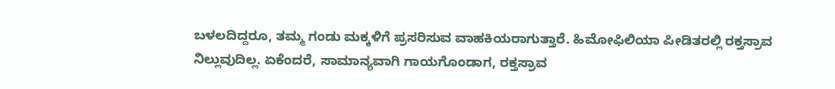ಬಳಲದಿದ್ದರೂ, ತಮ್ಮ ಗಂಡು ಮಕ್ಕಳಿಗೆ ಪ್ರಸರಿಸುವ ವಾಹಕಿಯರಾಗುತ್ತಾರೆ. ಹಿಮೋಫಿಲಿಯಾ ಪೀಡಿತರಲ್ಲಿ ರಕ್ತಸ್ರಾವ ನಿಲ್ಲುವುದಿಲ್ಲ. ಏಕೆಂದರೆ, ಸಾಮಾನ್ಯವಾಗಿ ಗಾಯಗೊಂಡಾಗ, ರಕ್ತಸ್ರಾವ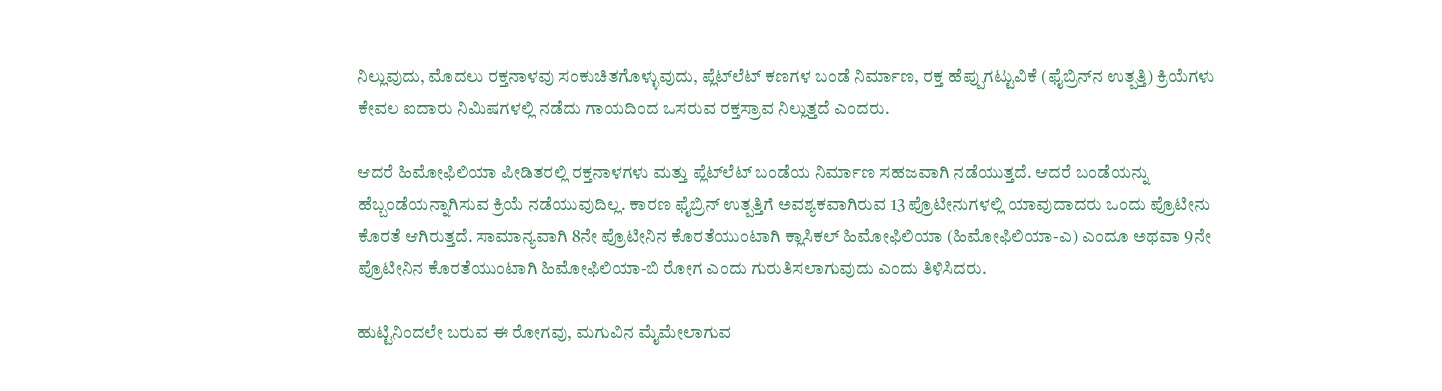ನಿಲ್ಲುವುದು, ಮೊದಲು ರಕ್ತನಾಳವು ಸಂಕುಚಿತಗೊಳ್ಳುವುದು, ಪ್ಲೆಟ್‌ಲೆಟ್ ಕಣಗಳ ಬಂಡೆ ನಿರ್ಮಾಣ, ರಕ್ತ ಹೆಪ್ಪುಗಟ್ಟುವಿಕೆ (ಫೈಬ್ರಿನ್‌ನ ಉತ್ಪತ್ತಿ) ಕ್ರಿಯೆಗಳು ಕೇವಲ ಐದಾರು ನಿಮಿಷಗಳಲ್ಲಿ ನಡೆದು ಗಾಯದಿಂದ ಒಸರುವ ರಕ್ತಸ್ರಾವ ನಿಲ್ಲುತ್ತದೆ ಎಂದರು.

ಆದರೆ ಹಿಮೋಫಿಲಿಯಾ ಪೀಡಿತರಲ್ಲಿ ರಕ್ತನಾಳಗಳು ಮತ್ತು ಪ್ಲೆಟ್‌ಲೆಟ್ ಬಂಡೆಯ ನಿರ್ಮಾಣ ಸಹಜವಾಗಿ ನಡೆಯುತ್ತದೆ. ಆದರೆ ಬಂಡೆಯನ್ನು ಹೆಬ್ಬಂಡೆಯನ್ನಾಗಿಸುವ ಕ್ರಿಯೆ ನಡೆಯುವುದಿಲ್ಲ. ಕಾರಣ ಫೈಬ್ರಿನ್ ಉತ್ಪತ್ತಿಗೆ ಅವಶ್ಯಕವಾಗಿರುವ 13 ಪ್ರೊಟೀನುಗಳಲ್ಲಿ ಯಾವುದಾದರು ಒಂದು ಪ್ರೊಟೀನು ಕೊರತೆ ಆಗಿರುತ್ತದೆ. ಸಾಮಾನ್ಯವಾಗಿ 8ನೇ ಪ್ರೊಟೀನಿನ ಕೊರತೆಯುಂಟಾಗಿ ಕ್ಲಾಸಿಕಲ್ ಹಿಮೋಫಿಲಿಯಾ (ಹಿಮೋಫಿಲಿಯಾ-ಎ) ಎಂದೂ ಅಥವಾ 9ನೇ ಪ್ರೊಟೀನಿನ ಕೊರತೆಯುಂಟಾಗಿ ಹಿಮೋಫಿಲಿಯಾ-ಬಿ ರೋಗ ಎಂದು ಗುರುತಿಸಲಾಗುವುದು ಎಂದು ತಿಳಿಸಿದರು.

ಹುಟ್ಟಿನಿಂದಲೇ ಬರುವ ಈ ರೋಗವು, ಮಗುವಿನ ಮೈಮೇಲಾಗುವ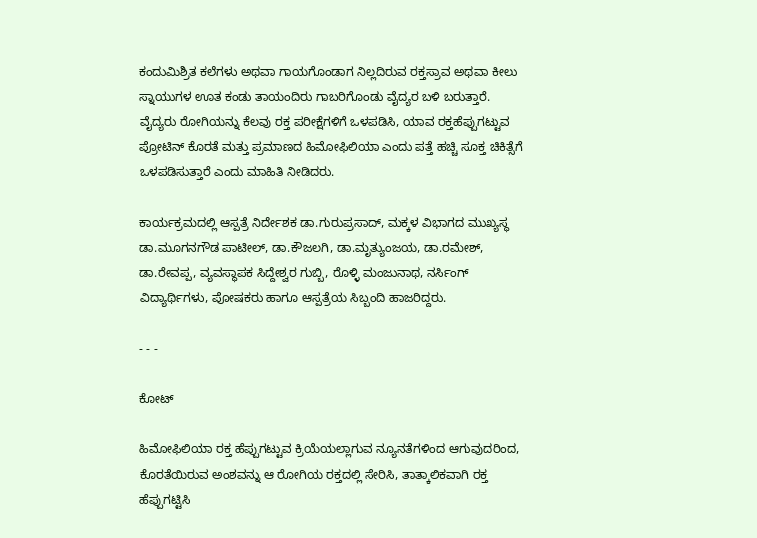ಕಂದುಮಿಶ್ರಿತ ಕಲೆಗಳು ಅಥವಾ ಗಾಯಗೊಂಡಾಗ ನಿಲ್ಲದಿರುವ ರಕ್ತಸ್ರಾವ ಅಥವಾ ಕೀಲು ಸ್ನಾಯುಗಳ ಊತ ಕಂಡು ತಾಯಂದಿರು ಗಾಬರಿಗೊಂಡು ವೈದ್ಯರ ಬಳಿ ಬರುತ್ತಾರೆ. ವೈದ್ಯರು ರೋಗಿಯನ್ನು ಕೆಲವು ರಕ್ತ ಪರೀಕ್ಷೆಗಳಿಗೆ ಒಳಪಡಿಸಿ, ಯಾವ ರಕ್ತಹೆಪ್ಪುಗಟ್ಟುವ ಪ್ರೋಟಿನ್‌ ಕೊರತೆ ಮತ್ತು ಪ್ರಮಾಣದ ಹಿಮೋಫಿಲಿಯಾ ಎಂದು ಪತ್ತೆ ಹಚ್ಚಿ ಸೂಕ್ತ ಚಿಕಿತ್ಸೆಗೆ ಒಳಪಡಿಸುತ್ತಾರೆ ಎಂದು ಮಾಹಿತಿ ನೀಡಿದರು.

ಕಾರ್ಯಕ್ರಮದಲ್ಲಿ ಆಸ್ಪತ್ರೆ ನಿರ್ದೇಶಕ ಡಾ.ಗುರುಪ್ರಸಾದ್, ಮಕ್ಕಳ ವಿಭಾಗದ ಮುಖ್ಯಸ್ಥ ಡಾ.ಮೂಗನಗೌಡ ಪಾಟೀಲ್, ಡಾ.ಕೌಜಲಗಿ, ಡಾ.ಮೃತ್ಯುಂಜಯ, ಡಾ.ರಮೇಶ್, ಡಾ.ರೇವಪ್ಪ, ವ್ಯವಸ್ಥಾಪಕ ಸಿದ್ದೇಶ್ವರ ಗುಬ್ಬಿ, ರೊಳ್ಳಿ ಮಂಜುನಾಥ, ನರ್ಸಿಂಗ್ ವಿದ್ಯಾರ್ಥಿಗಳು, ಪೋಷಕರು ಹಾಗೂ ಆಸ್ಪತ್ರೆಯ ಸಿಬ್ಬಂದಿ ಹಾಜರಿದ್ದರು.

- - -

ಕೋಟ್‌

ಹಿಮೋಫಿಲಿಯಾ ರಕ್ತ ಹೆಪ್ಪುಗಟ್ಟುವ ಕ್ರಿಯೆಯಲ್ಲಾಗುವ ನ್ಯೂನತೆಗಳಿಂದ ಆಗುವುದರಿಂದ, ಕೊರತೆಯಿರುವ ಅಂಶವನ್ನು ಆ ರೋಗಿಯ ರಕ್ತದಲ್ಲಿ ಸೇರಿಸಿ, ತಾತ್ಕಾಲಿಕವಾಗಿ ರಕ್ತ ಹೆಪ್ಪುಗಟ್ಟಿಸಿ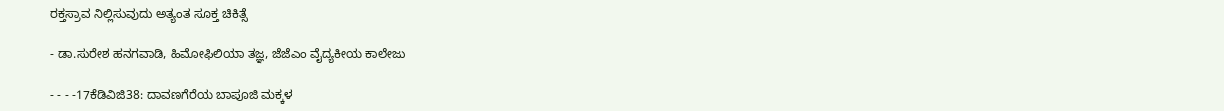ರಕ್ತಸ್ರಾವ ನಿಲ್ಲಿಸುವುದು ಅತ್ಯಂತ ಸೂಕ್ತ ಚಿಕಿತ್ಸೆ

- ಡಾ.ಸುರೇಶ ಹನಗವಾಡಿ, ಹಿಮೋಫಿಲಿಯಾ ತಜ್ಞ, ಜೆಜೆಎಂ ವೈದ್ಯಕೀಯ ಕಾಲೇಜು

- - - -17ಕೆಡಿವಿಜಿ38: ದಾವಣಗೆರೆಯ ಬಾಪೂಜಿ ಮಕ್ಕಳ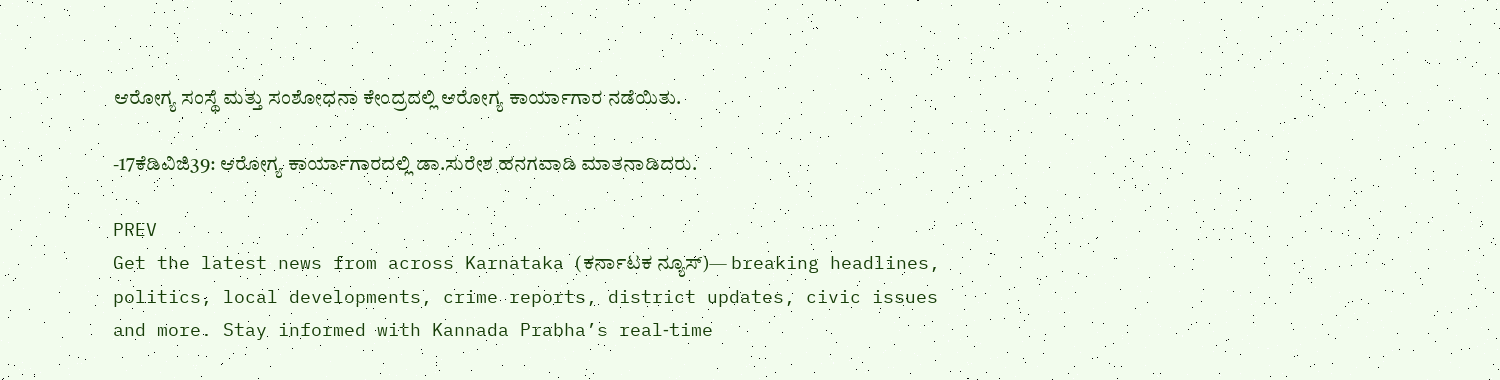ಆರೋಗ್ಯ ಸಂಸ್ಥೆ ಮತ್ತು ಸಂಶೋಧನಾ ಕೇಂದ್ರದಲ್ಲಿ ಆರೋಗ್ಯ ಕಾರ್ಯಾಗಾರ ನಡೆಯಿತು.

-17ಕೆಡಿವಿಜಿ39: ಆರೋಗ್ಯ ಕಾರ್ಯಾಗಾರದಲ್ಲಿ ಡಾ.ಸುರೇಶ ಹನಗವಾಡಿ ಮಾತನಾಡಿದರು.

PREV
Get the latest news from across Karnataka (ಕರ್ನಾಟಕ ನ್ಯೂಸ್)— breaking headlines, politics, local developments, crime reports, district updates, civic issues and more. Stay informed with Kannada Prabha’s real‑time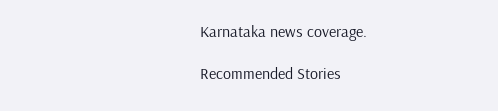Karnataka news coverage.

Recommended Stories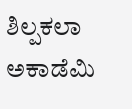ಶಿಲ್ಪಕಲಾ ಅಕಾಡೆಮಿ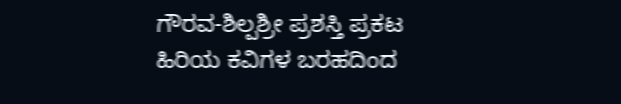ಗೌರವ-ಶಿಲ್ಪಶ್ರೀ ಪ್ರಶಸ್ತಿ ಪ್ರಕಟ
ಹಿರಿಯ ಕವಿಗಳ ಬರಹದಿಂದ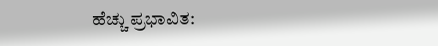ಹೆಚ್ಚು ಪ್ರಭಾವಿತ: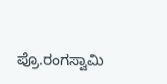ಪ್ರೊ.ರಂಗಸ್ವಾಮಿ